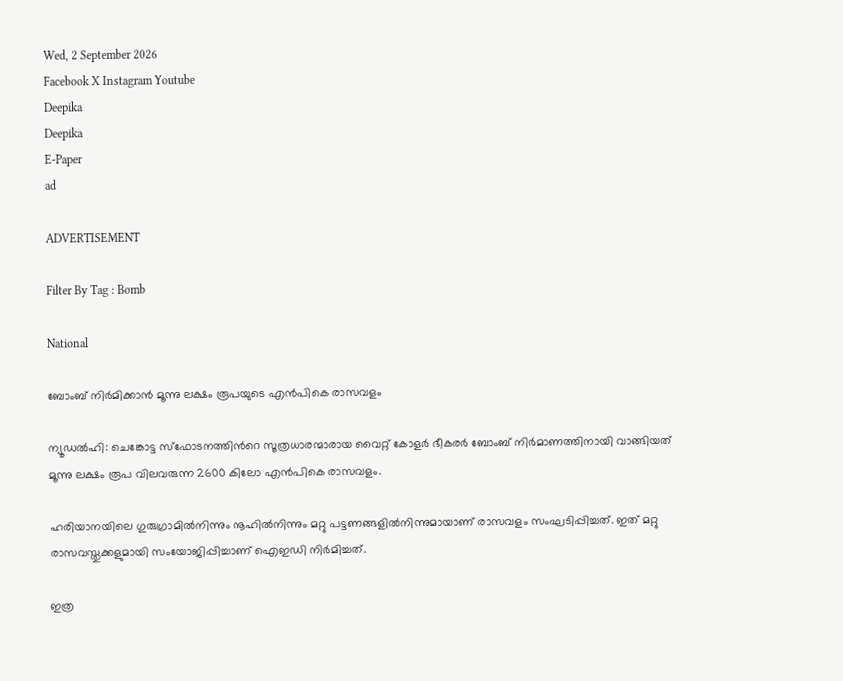Wed, 2 September 2026
Facebook X Instagram Youtube
Deepika
Deepika
E-Paper
ad

ADVERTISEMENT

Filter By Tag : Bomb

National

ബോംബ് നിർമിക്കാൻ മൂന്നു ലക്ഷം രൂപയുടെ എൻപികെ രാസവളം

ന്യൂഡൽഹി: ചെങ്കോട്ട സ്ഫോടനത്തിന്‍റെ സൂത്രധാരന്മാരായ വൈറ്റ് കോളർ ഭീകരർ ബോംബ് നിർമാണത്തിനായി വാങ്ങിയത് മൂന്നു ലക്ഷം രൂപ വിലവരുന്ന 2600 കിലോ എൻപികെ രാസവളം.

ഹരിയാനയിലെ ഗുരുഗ്രാമിൽനിന്നും നൂഹിൽനിന്നും മറ്റു പട്ടണങ്ങളിൽനിന്നുമായാണ് രാസവളം സംഘടിപ്പിച്ചത്. ഇത് മറ്റു രാസവസ്തുക്കളുമായി സംയോജിപ്പിച്ചാണ് ഐഇഡി നിർമിച്ചത്.

ഇത്ര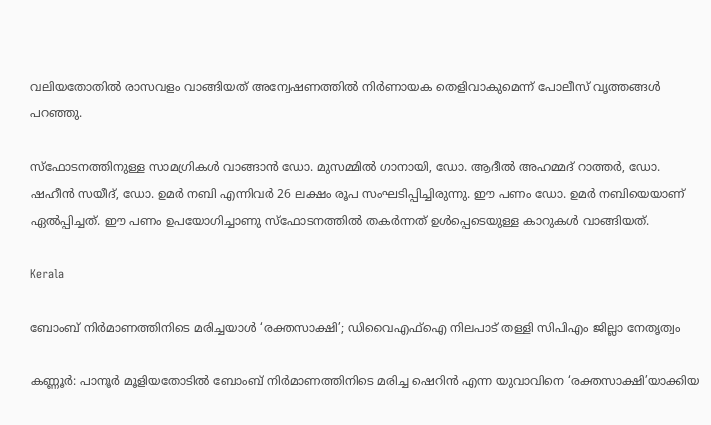വലിയതോതിൽ രാസവളം വാങ്ങിയത് അന്വേഷണത്തിൽ നിർണായക തെളിവാകുമെന്ന് പോലീസ് വൃത്തങ്ങൾ പറഞ്ഞു.

സ്ഫോടനത്തിനുള്ള സാമഗ്രികൾ വാങ്ങാൻ ഡോ. മുസമ്മിൽ ഗാനായി, ഡോ. ആദീൽ അഹമ്മദ് റാത്തർ, ഡോ. ഷഹീൻ സയീദ്, ഡോ. ഉമർ നബി എന്നിവർ 26 ലക്ഷം രൂപ സംഘടിപ്പിച്ചിരുന്നു. ഈ പണം ഡോ. ഉമർ നബിയെയാണ് ഏൽപ്പിച്ചത്. ഈ പണം ഉപയോഗിച്ചാണു സ്ഫോടനത്തിൽ തകർന്നത് ഉൾപ്പെടെയുള്ള കാറുകൾ വാങ്ങിയത്.

Kerala

ബോംബ് നിർമാണത്തിനിടെ മരിച്ചയാൾ ‘രക്തസാക്ഷി’; ഡിവൈഎഫ്ഐ നിലപാട് തള്ളി സിപിഎം ജില്ലാ നേതൃത്വം

കണ്ണൂർ: പാനൂർ മൂളിയതോടിൽ ബോംബ് നിർമാണത്തിനിടെ മരിച്ച ഷെറിൻ എന്ന യുവാവിനെ ‘രക്തസാക്ഷി’യാക്കിയ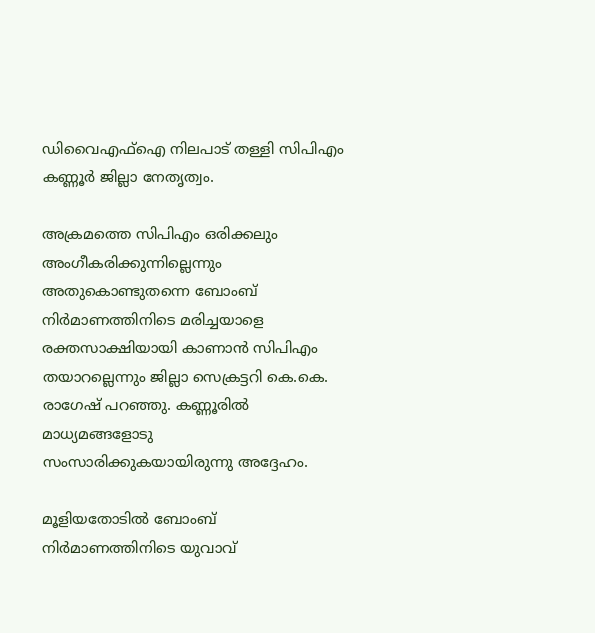ഡിവൈഎഫ്ഐ നിലപാട് തള്ളി സിപിഎം കണ്ണൂർ ജില്ലാ നേതൃത്വം.

അക്രമത്തെ സിപിഎം ഒരിക്കലും അംഗീകരിക്കുന്നില്ലെന്നും അതുകൊണ്ടുതന്നെ ബോംബ് നിർമാണത്തിനിടെ മരിച്ചയാളെ രക്തസാക്ഷിയായി കാണാൻ സിപിഎം തയാറല്ലെന്നും ജില്ലാ സെക്രട്ടറി കെ.കെ. രാഗേഷ് പറഞ്ഞു. കണ്ണൂരിൽ മാധ്യമങ്ങളോടു സംസാരിക്കുകയായിരുന്നു അദ്ദേഹം.

മൂളിയതോടിൽ ബോംബ് നിർമാണത്തിനിടെ യുവാവ്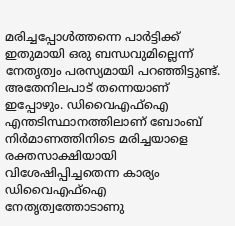മരിച്ചപ്പോൾത്തന്നെ പാർട്ടിക്ക് ഇതുമായി ഒരു ബന്ധവുമില്ലെന്ന് നേതൃത്വം പരസ്യമായി പറഞ്ഞിട്ടുണ്ട്. അതേനിലപാട് തന്നെയാണ് ഇപ്പോഴും. ഡിവൈഎഫ്ഐ എന്തടിസ്ഥാനത്തിലാണ് ബോംബ് നിർമാണത്തിനിടെ മരിച്ചയാളെ രക്തസാക്ഷിയായി വിശേഷിപ്പിച്ചതെന്ന കാര്യം ഡിവൈഎഫ്ഐ നേതൃത്വത്തോടാണു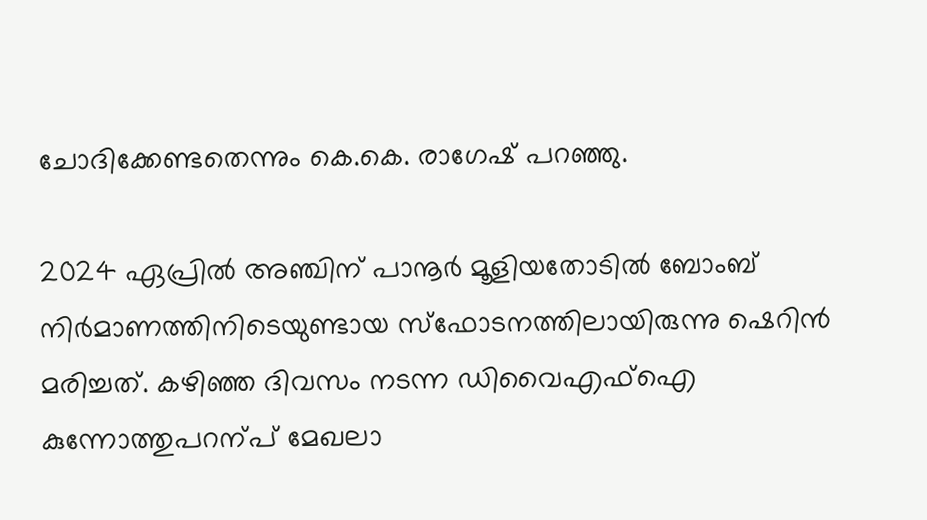ചോദിക്കേണ്ടതെന്നും കെ.കെ. രാഗേഷ് പറഞ്ഞു.

2024 ഏപ്രില്‍ അഞ്ചിന് പാനൂര്‍ മൂളിയതോടിൽ ബോംബ് നിര്‍മാണത്തിനിടെയുണ്ടായ സ്‌ഫോടനത്തിലായിരുന്നു ഷെറിൻ മരിച്ചത്. കഴിഞ്ഞ ദിവസം നടന്ന ഡിവൈഎഫ്ഐ കുന്നോത്തുപറന്പ് മേഖലാ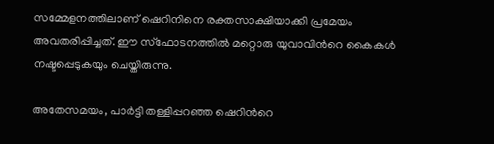സമ്മേളനത്തിലാണ് ഷെറിനിനെ രക്തസാക്ഷിയാക്കി പ്രമേയം അവതരിപ്പിച്ചത്. ഈ സ്ഫോടനത്തിൽ മറ്റൊരു യുവാവിന്‍റെ കൈകള്‍ നഷ്ടപ്പെടുകയും ചെയ്തിരുന്നു.

അതേസമയം, പാർട്ടി തള്ളിപ്പറഞ്ഞ ഷെറിന്‍റെ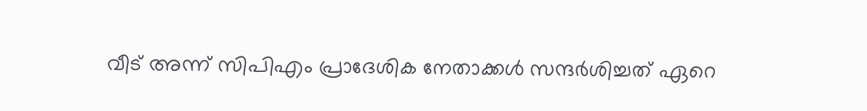വീട് അന്ന് സിപിഎം പ്രാദേശിക നേതാക്കൾ സന്ദർശിച്ചത് ഏറെ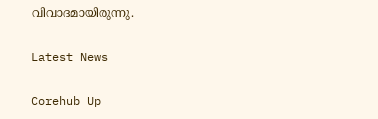വിവാദമായിരുന്നു.

Latest News

Corehub Up